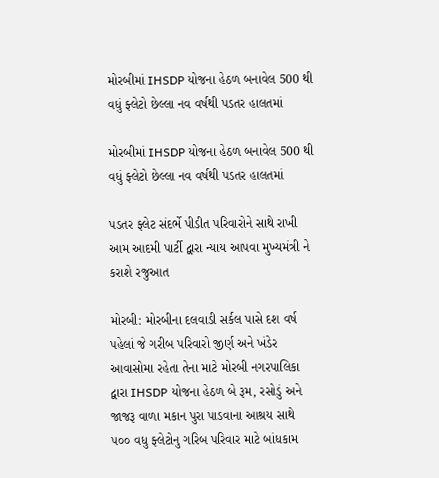મોરબીમાં IHSDP યોજના હેઠળ બનાવેલ 500 થી વધું ફ્લેટો છેલ્લા નવ વર્ષથી પડતર હાલતમાં

મોરબીમાં IHSDP યોજના હેઠળ બનાવેલ 500 થી વધું ફ્લેટો છેલ્લા નવ વર્ષથી પડતર હાલતમાં

પડતર ફ્લેટ સંદર્ભે પીડીત પરિવારોને સાથે રાખી આમ આદમી પાર્ટી‌ દ્વારા ન્યાય આપવા મુખ્યમંત્રી ને કરાશે રજુઆત

મોરબી: મોરબીના દલવાડી સર્કલ પાસે દશ વર્ષ પહેલાં જે ગરીબ પરિવારો જીર્ણ અને ખંડેર આવાસોમા રહેતા તેના માટે મોરબી નગરપાલિકા દ્વારા IHSDP યોજના હેઠળ બે રૂમ, રસોડું અને જાજરૂ વાળા મકાન પુરા પાડવાના આશ્રય સાથે ૫૦૦ વધુ ફ્લેટોનુ ગરિબ પરિવાર માટે બાંધકામ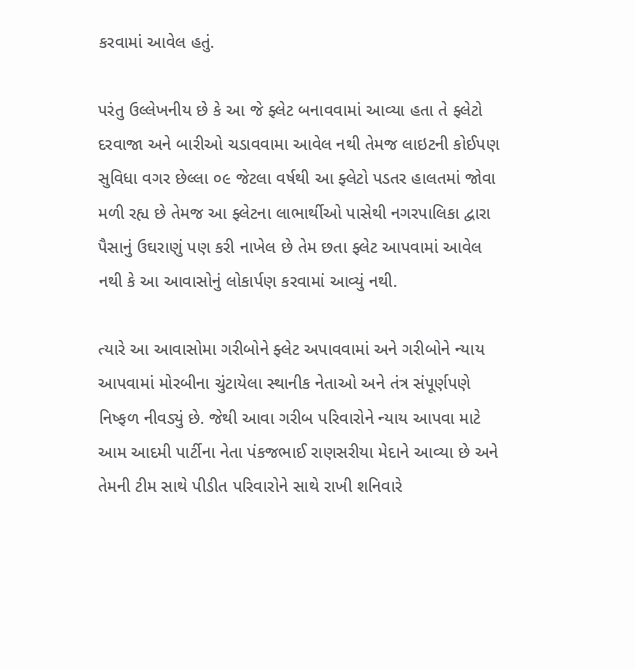કરવામાં આવેલ હતું.

પરંતુ ઉલ્લેખનીય છે કે આ જે ફ્લેટ બનાવવામાં આવ્યા હતા તે ફ્લેટો દરવાજા અને બારીઓ ચડાવવામા આવેલ નથી તેમજ લાઇટની કોઈપણ સુવિધા વગર છેલ્લા ૦૯ જેટલા વર્ષથી આ ફ્લેટો પડતર હાલતમાં જોવા મળી રહ્ય છે તેમજ આ ફ્લેટના લાભાર્થીઓ પાસેથી નગરપાલિકા દ્વારા પૈસાનું ઉઘરાણું પણ કરી નાખેલ છે તેમ છતા ફ્લેટ આપવામાં આવેલ નથી કે આ આવાસોનું લોકાર્પણ કરવામાં આવ્યું નથી.

ત્યારે આ આવાસોમા ગરીબોને ફ્લેટ અપાવવામાં અને ગરીબોને ન્યાય આપવામાં મોરબીના ચુંટાયેલા સ્થાનીક નેતાઓ અને તંત્ર સંપૂર્ણપણે નિષ્ફળ નીવડ્યું છે. જેથી આવા ગરીબ પરિવારોને ન્યાય આપવા માટે આમ આદમી પાર્ટીના નેતા પંકજભાઈ રાણસરીયા મેદાને આવ્યા છે અને તેમની ટીમ સાથે પીડીત પરિવારોને સાથે રાખી શનિવારે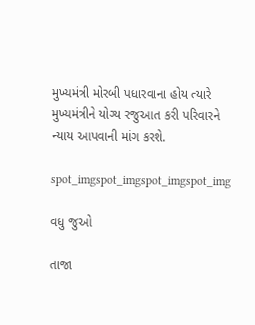મુખ્યમંત્રી મોરબી પધારવાના હોય ત્યારે મુખ્યમંત્રીને યોગ્ય રજુઆત કરી પરિવારને ન્યાય આપવાની માંગ કરશે.

spot_imgspot_imgspot_imgspot_img

વધુ જુઓ

તાજા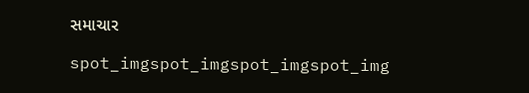સમાચાર

spot_imgspot_imgspot_imgspot_img